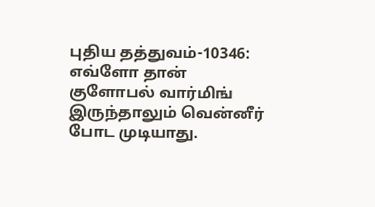புதிய தத்துவம்-10346: எவ்ளோ தான் குளோபல் வார்மிங் இருந்தாலும் வென்னீர் போட முடியாது.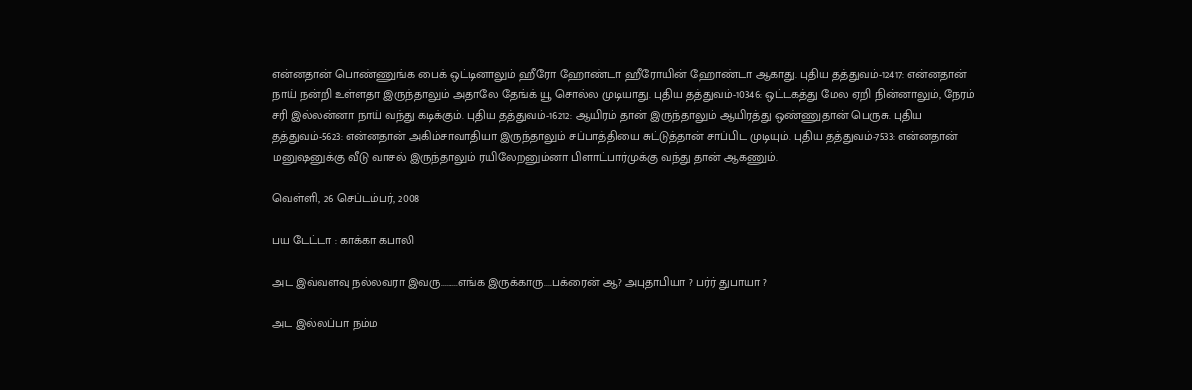என்னதான் பொண்ணுங்க பைக் ஒட்டினாலும் ஹீரோ ஹோண்டா ஹீரோயின் ஹோண்டா ஆகாது. புதிய தத்துவம்-12417: என்னதான் நாய் நன்றி உள்ளதா இருந்தாலும் அதாலே தேங்க் யூ சொல்ல முடியாது. புதிய தத்துவம்-10346: ஒட்டகத்து மேல ஏறி நின்னாலும், நேரம் சரி இல்லன்னா நாய் வந்து கடிக்கும். புதிய தத்துவம்-16212: ஆயிரம் தான் இருந்தாலும் ஆயிரத்து ஒண்ணுதான் பெருசு. புதிய தத்துவம்-5623: என்னதான் அகிம்சாவாதியா இருந்தாலும் சப்பாத்தியை சுட்டுத்தான் சாப்பிட முடியும். புதிய தத்துவம்-7533: என்னதான் மனுஷனுக்கு வீடு வாசல் இருந்தாலும் ரயிலேறனும்னா பிளாட்பார்முக்கு வந்து தான் ஆகணும்.

வெள்ளி, 26 செப்டம்பர், 2008

பய டேட்டா : காக்கா கபாலி

அட இவ்வளவு நல்லவரா இவரு.........எங்க இருக்காரு....பக்ரைன் ஆ? அபுதாபியா ? பர்ர் துபாயா ?

அட இல்லப்பா நம்ம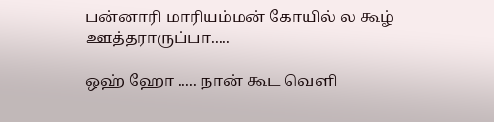பன்னாரி மாரியம்மன் கோயில் ல கூழ் ஊத்தராருப்பா.....

ஒஹ் ஹோ ..... நான் கூட வெளி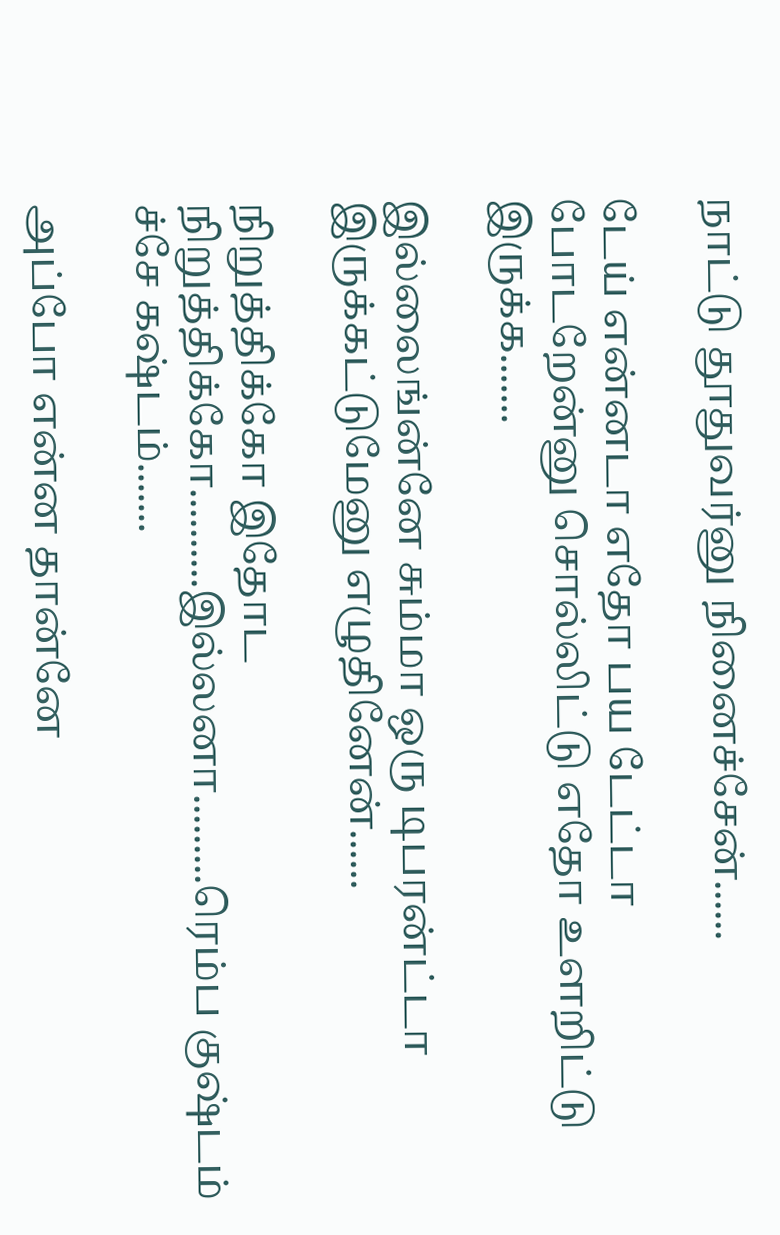நாட்டு தூதுவர்னு நினைச்சேன்......

டேய் என்னடா எதோ பய டேட்டா போடறேன்னு சொல்லிட்டு எதோ உளறிட்டு இருக்க.......

இல்லைங்ன்னே சும்மா ஒரு டிபரன்ட்டா இருக்கட்டுமேனு எழுதினேன்......

நிறுத்திக்கோ இதோட நிறுத்திக்கோ..........இல்லனா.........ரெம்ப குஷ்டம் ச்சே கஷ்டம்.......

அப்போ என்ன தான்னே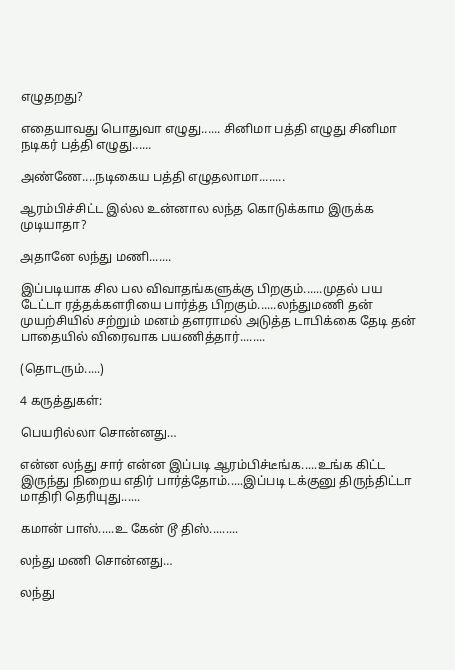எழுதறது?

எதையாவது பொதுவா எழுது...... சினிமா பத்தி எழுது சினிமா நடிகர் பத்தி எழுது......

அண்ணே....நடிகைய பத்தி எழுதலாமா........

ஆரம்பிச்சிட்ட இல்ல உன்னால லந்த கொடுக்காம இருக்க முடியாதா?

அதானே லந்து மணி.......

இப்படியாக சில பல விவாதங்களுக்கு பிறகும்......முதல் பய டேட்டா ரத்தக்களரியை பார்த்த பிறகும்......லந்துமணி தன் முயற்சியில் சற்றும் மனம் தளராமல் அடுத்த டாபிக்கை தேடி தன் பாதையில் விரைவாக பயணித்தார்........

(தொடரும்.....)

4 கருத்துகள்:

பெயரில்லா சொன்னது…

என்ன லந்து சார் என்ன இப்படி ஆரம்பிச்டீங்க.....உங்க கிட்ட இருந்து நிறைய எதிர் பார்த்தோம்.....இப்படி டக்குனு திருந்திட்டா மாதிரி தெரியுது......

கமான் பாஸ்.....உ கேன் டூ திஸ்.........

லந்து மணி சொன்னது…

லந்து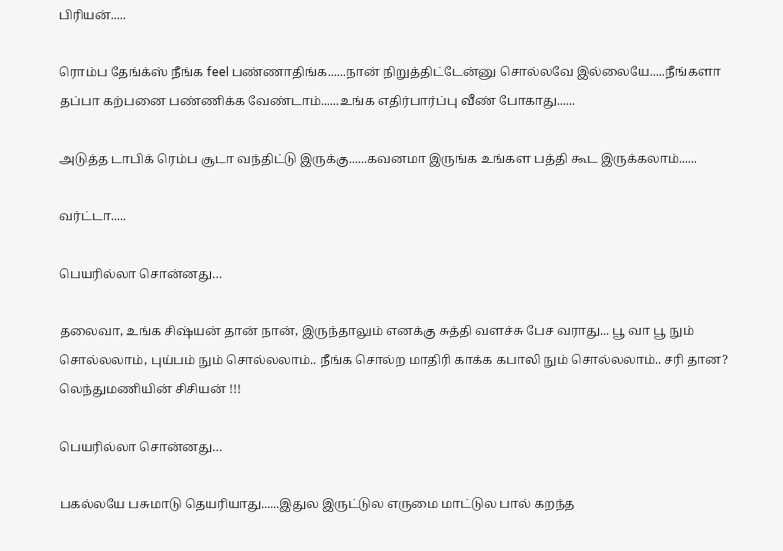பிரியன்.....

ரொம்ப தேங்க்ஸ் நீங்க feel பண்ணாதிங்க......நான் நிறுத்திட்டேன்னு சொல்லவே இல்லையே.....நீங்களா தப்பா கற்பனை பண்ணிக்க வேண்டாம்......உங்க எதிர்பார்ப்பு வீண் போகாது......

அடுத்த டாபிக் ரெம்ப சூடா வந்திட்டு இருக்கு......கவனமா இருங்க உங்கள பத்தி கூட இருக்கலாம்......

வர்ட்டா.....

பெயரில்லா சொன்னது…

தலைவா, உங்க சிஷ்யன் தான் நான், இருந்தாலும் எனக்கு சுத்தி வளச்சு பேச வராது... பூ வா பூ நும் சொல்லலாம், புய்பம் நும் சொல்லலாம்.. நீங்க சொல்ற மாதிரி காக்க கபாலி நும் சொல்லலாம்.. சரி தான? லெந்துமணியின் சிசியன் !!!

பெயரில்லா சொன்னது…

பகல்லயே பசுமாடு தெயரியாது......இதுல இருட்டுல எருமை மாட்டுல பால் கறந்த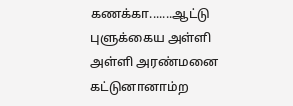கணக்கா.......ஆட்டு புளுக்கைய அள்ளி அள்ளி அரண்மனை கட்டுனானாம்ற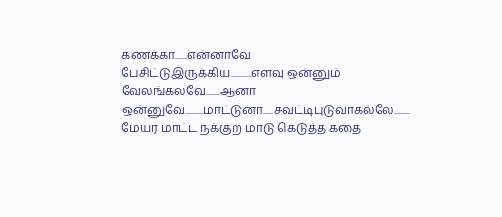கணக்கா......என்னாவே பேசிட்டுஇருக்கிய..........எளவு ஒன்னும் வேலங்கலவே.......ஆனா ஒன்னுவே.........மாட்டுனா.....சவட்டிபுடுவாகல்லே........ மேயர மாட்ட நக்குற மாடு கெடுத்த கதை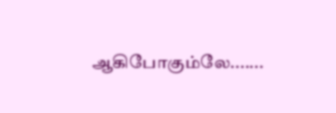ஆகிபோகும்லே.......